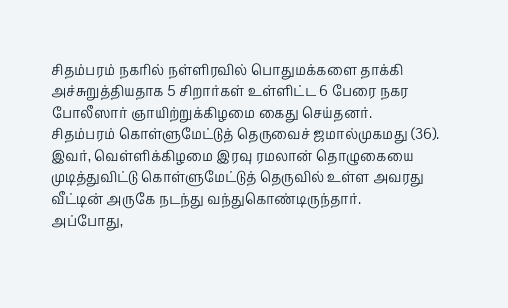சிதம்பரம் நகரில் நள்ளிரவில் பொதுமக்களை தாக்கி அச்சுறுத்தியதாக 5 சிறார்கள் உள்ளிட்ட 6 பேரை நகர போலீஸார் ஞாயிற்றுக்கிழமை கைது செய்தனர்.
சிதம்பரம் கொள்ளுமேட்டுத் தெருவைச் ஜமால்முகமது (36). இவர், வெள்ளிக்கிழமை இரவு ரமலான் தொழுகையை முடித்துவிட்டு கொள்ளுமேட்டுத் தெருவில் உள்ள அவரது வீட்டின் அருகே நடந்து வந்துகொண்டிருந்தார்.
அப்போது,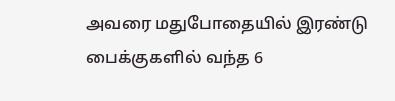அவரை மதுபோதையில் இரண்டு பைக்குகளில் வந்த 6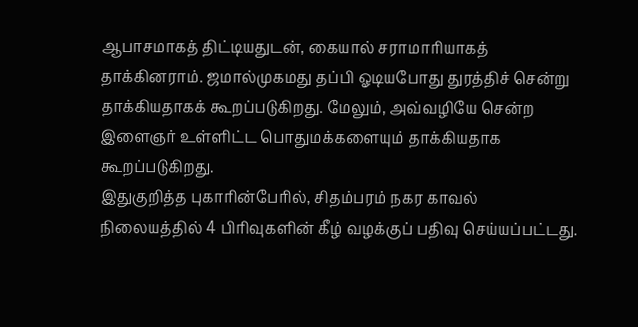ஆபாசமாகத் திட்டியதுடன், கையால் சராமாரியாகத் தாக்கினராம். ஜமால்முகமது தப்பி ஓடியபோது துரத்திச் சென்று தாக்கியதாகக் கூறப்படுகிறது. மேலும், அவ்வழியே சென்ற இளைஞர் உள்ளிட்ட பொதுமக்களையும் தாக்கியதாக கூறப்படுகிறது.
இதுகுறித்த புகாரின்பேரில், சிதம்பரம் நகர காவல் நிலையத்தில் 4 பிரிவுகளின் கீழ் வழக்குப் பதிவு செய்யப்பட்டது.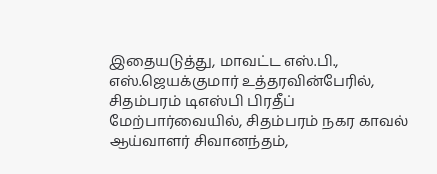இதையடுத்து, மாவட்ட எஸ்.பி., எஸ்.ஜெயக்குமார் உத்தரவின்பேரில், சிதம்பரம் டிஎஸ்பி பிரதீப் மேற்பார்வையில், சிதம்பரம் நகர காவல் ஆய்வாளர் சிவானந்தம்,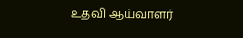உதவி ஆய்வாளர்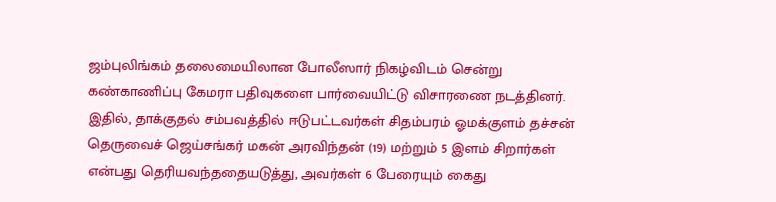ஜம்புலிங்கம் தலைமையிலான போலீஸார் நிகழ்விடம் சென்று கண்காணிப்பு கேமரா பதிவுகளை பார்வையிட்டு விசாரணை நடத்தினர்.
இதில், தாக்குதல் சம்பவத்தில் ஈடுபட்டவர்கள் சிதம்பரம் ஓமக்குளம் தச்சன் தெருவைச் ஜெய்சங்கர் மகன் அரவிந்தன் (19) மற்றும் 5 இளம் சிறார்கள் என்பது தெரியவந்ததையடுத்து, அவர்கள் 6 பேரையும் கைது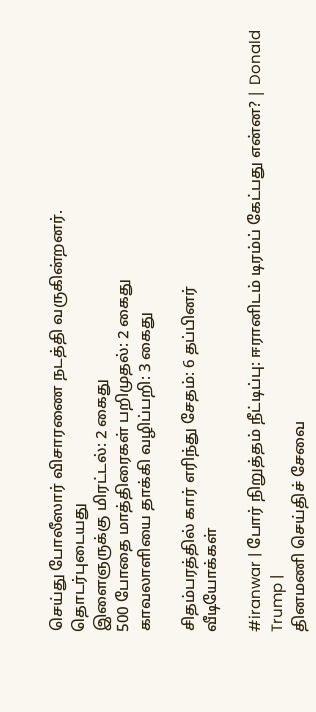செய்து போலீஸார் விசாரணை நடத்தி வருகின்றனர்.
தொடர்புடையது
இளைஞருக்கு மிரட்டல்: 2 கைது
500 போதை மாத்திரைகள் பறிமுதல்: 2 கைது
காவலாளியை தாக்கி வழிப்பறி: 3 கைது

சிதம்பரத்தில் கார் எரிந்து சேதம்: 6 தப்பினர்
வீடியோக்கள்

#iranwar | போர் நிறுத்தம் நீட்டிப்பு: ஈரானிடம் டிரம்ப் கேட்பது என்ன? | Donald Trump |
தினமணி செய்திச் சேவை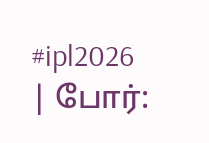#ipl2026 | போர்: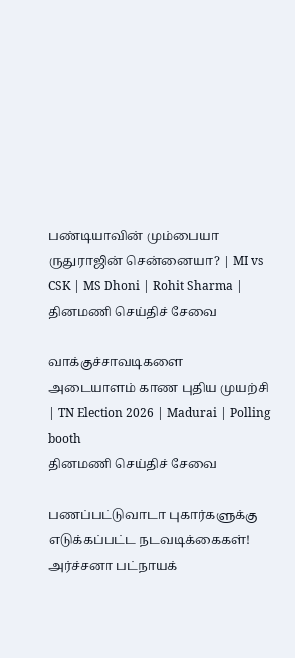பண்டியாவின் மும்பையா ருதுராஜின் சென்னையா? | MI vs CSK | MS Dhoni | Rohit Sharma |
தினமணி செய்திச் சேவை

வாக்குச்சாவடிகளை அடையாளம் காண புதிய முயற்சி | TN Election 2026 | Madurai | Polling booth
தினமணி செய்திச் சேவை

பணப்பட்டுவாடா புகார்களுக்கு எடுக்கப்பட்ட நடவடிக்கைகள்! அர்ச்சனா பட்நாயக்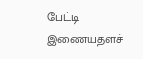பேட்டி
இணையதளச்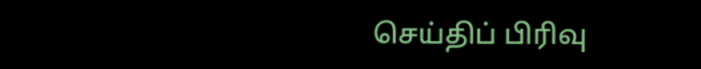செய்திப் பிரிவு